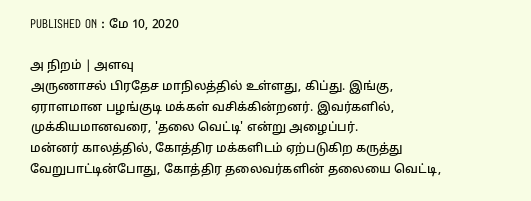PUBLISHED ON : மே 10, 2020

அ நிறம் | அளவு
அருணாசல் பிரதேச மாநிலத்தில் உள்ளது, கிப்து. இங்கு, ஏராளமான பழங்குடி மக்கள் வசிக்கின்றனர். இவர்களில், முக்கியமானவரை, 'தலை வெட்டி' என்று அழைப்பர்.
மன்னர் காலத்தில், கோத்திர மக்களிடம் ஏற்படுகிற கருத்து வேறுபாட்டின்போது, கோத்திர தலைவர்களின் தலையை வெட்டி,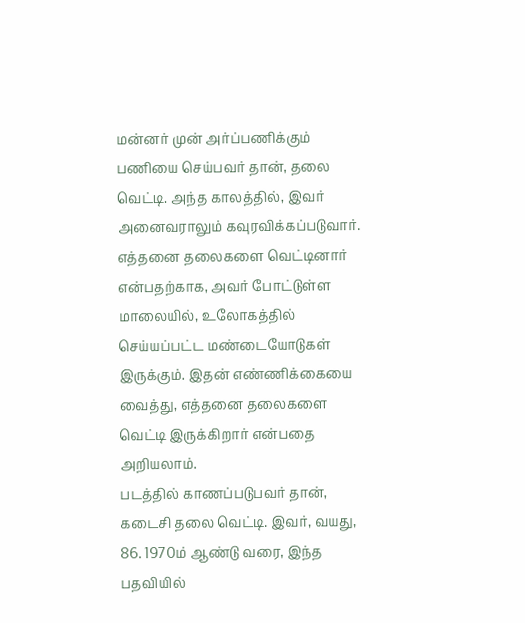மன்னர் முன் அர்ப்பணிக்கும் பணியை செய்பவர் தான், தலை வெட்டி. அந்த காலத்தில், இவர் அனைவராலும் கவுரவிக்கப்படுவார்.
எத்தனை தலைகளை வெட்டினார் என்பதற்காக, அவர் போட்டுள்ள மாலையில், உலோகத்தில் செய்யப்பட்ட மண்டையோடுகள் இருக்கும். இதன் எண்ணிக்கையை வைத்து, எத்தனை தலைகளை வெட்டி இருக்கிறார் என்பதை அறியலாம்.
படத்தில் காணப்படுபவர் தான், கடைசி தலை வெட்டி. இவர், வயது, 86. 1970ம் ஆண்டு வரை, இந்த பதவியில்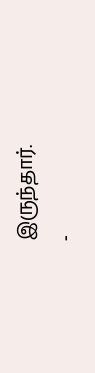இருந்தார்.
-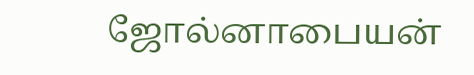ஜோல்னாபையன்